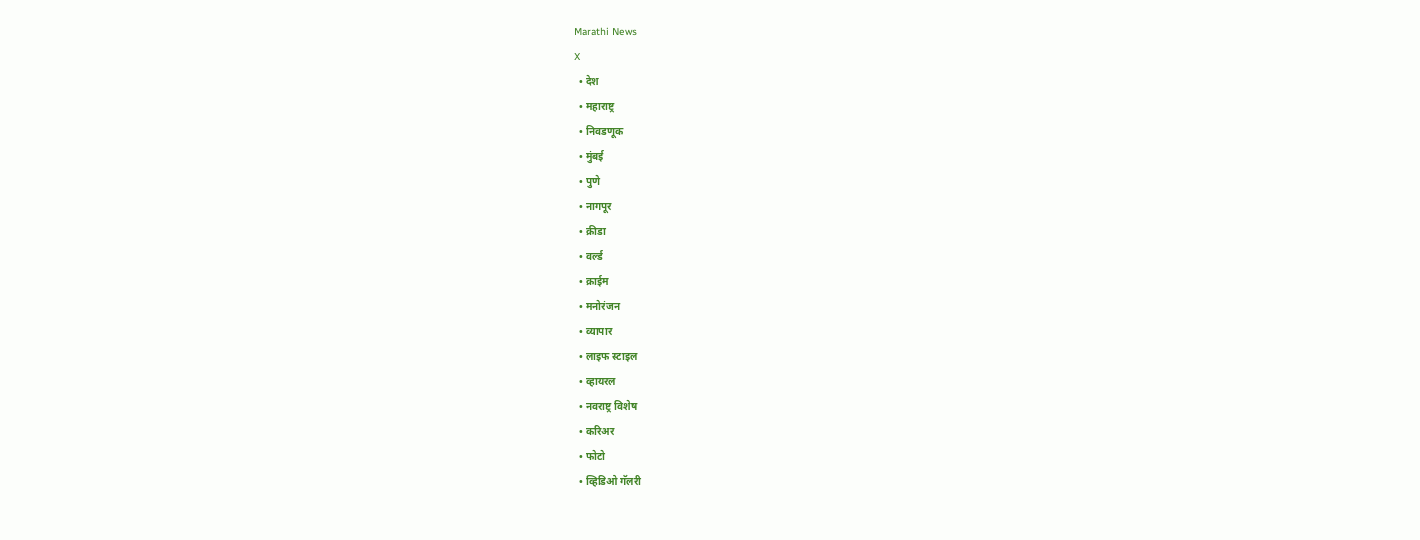Marathi News
X
  • देश
  • महाराष्ट्र
  • निवडणूक
  • मुंबई
  • पुणे
  • नागपूर
  • क्रीडा
  • वर्ल्ड
  • क्राईम
  • मनोरंजन
  • व्यापार
  • लाइफ स्टाइल
  • व्हायरल
  • नवराष्ट्र विशेष
  • करिअर
  • फोटो
  • व्हिडिओ गॅलरी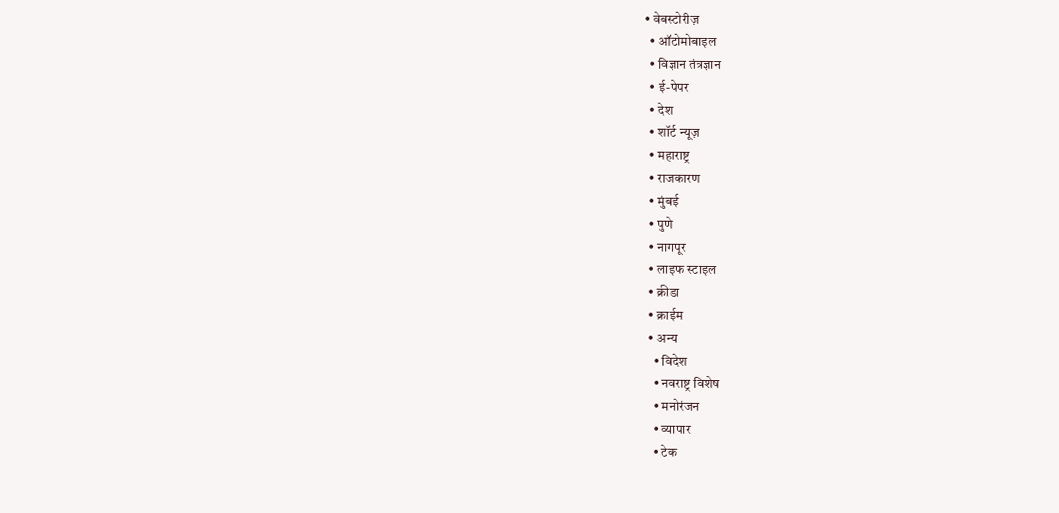• वेबस्टोरीज़
  • ऑटोमोबाइल
  • विज्ञान तंत्रज्ञान
  • ई-पेपर
  • देश
  • शॉर्ट न्यूज़
  • महाराष्ट्र
  • राजकारण
  • मुंबई
  • पुणे
  • नागपूर
  • लाइफ स्टाइल
  • क्रीडा
  • क्राईम
  • अन्य
    • विदेश
    • नवराष्ट्र विशेष
    • मनोरंजन
    • व्यापार
    • टेक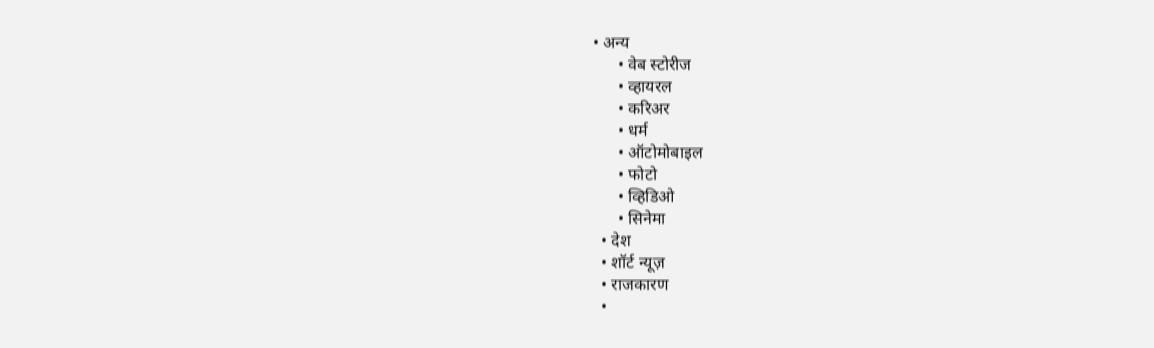• अन्य
      • वेब स्टोरीज
      • व्हायरल
      • करिअर
      • धर्म
      • ऑटोमोबाइल
      • फोटो
      • व्हिडिओ
      • सिनेमा
  • देश
  • शॉर्ट न्यूज़
  • राजकारण
  •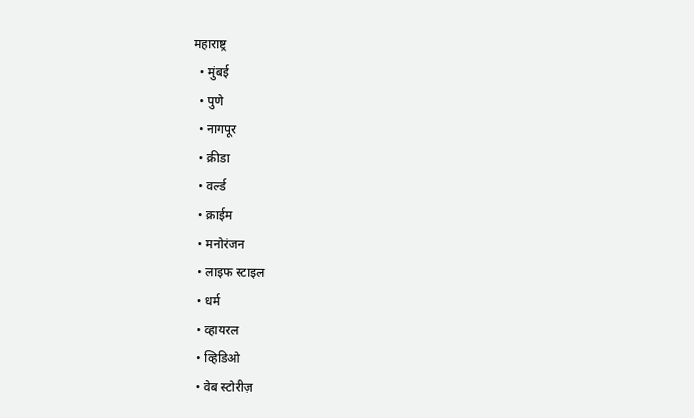महाराष्ट्र
  • मुंबई
  • पुणे
  • नागपूर
  • क्रीडा
  • वर्ल्ड
  • क्राईम
  • मनोरंजन
  • लाइफ स्टाइल
  • धर्म
  • व्हायरल
  • व्हिडिओ
  • वेब स्टोरीज़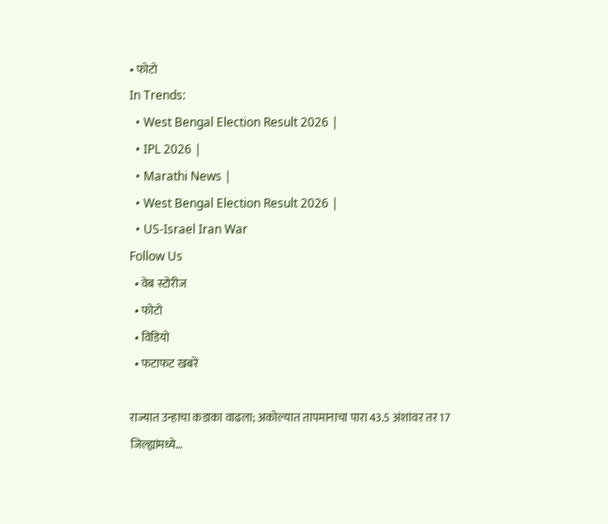• फोटो
In Trends:
  • West Bengal Election Result 2026 |
  • IPL 2026 |
  • Marathi News |
  • West Bengal Election Result 2026 |
  • US-Israel Iran War
Follow Us
  • वेब स्टोरीज
  • फोटो
  • विडियो
  • फटाफट खबरें

राज्यात उन्हाचा कडाका वाढला; अकोल्यात तापमानाचा पारा 43.5 अंशांवर तर 17 जिल्ह्यांमध्ये…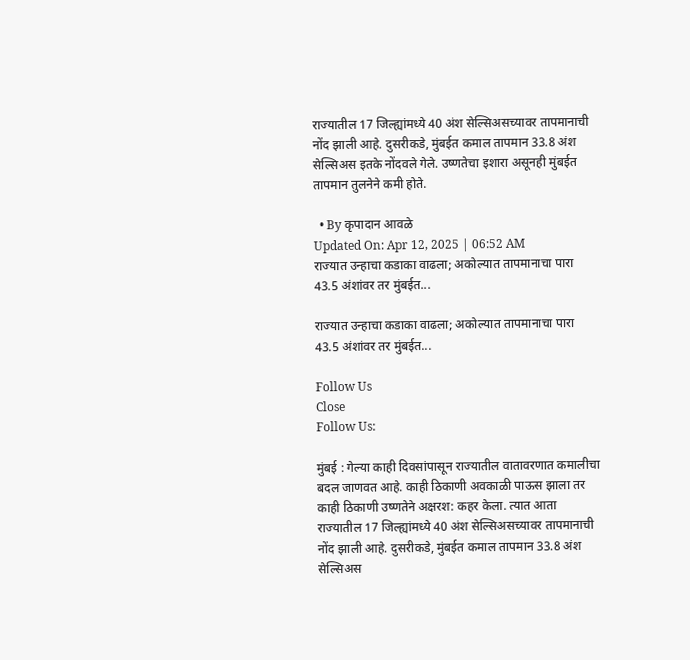राज्यातील 17 जिल्ह्यांमध्ये 40 अंश सेल्सिअसच्यावर तापमानाची नोंद झाली आहे. दुसरीकडे, मुंबईत कमाल तापमान 33.8 अंश सेल्सिअस इतके नोंदवले गेले. उष्णतेचा इशारा असूनही मुंबईत तापमान तुलनेने कमी होते.

  • By कृपादान आवळे
Updated On: Apr 12, 2025 | 06:52 AM
राज्यात उन्हाचा कडाका वाढला; अकोल्यात तापमानाचा पारा 43.5 अंशांवर तर मुंबईत...

राज्यात उन्हाचा कडाका वाढला; अकोल्यात तापमानाचा पारा 43.5 अंशांवर तर मुंबईत...

Follow Us
Close
Follow Us:

मुंबई : गेल्या काही दिवसांपासून राज्यातील वातावरणात कमालीचा बदल जाणवत आहे. काही ठिकाणी अवकाळी पाऊस झाला तर काही ठिकाणी उष्णतेने अक्षरश: कहर केला. त्यात आता राज्यातील 17 जिल्ह्यांमध्ये 40 अंश सेल्सिअसच्यावर तापमानाची नोंद झाली आहे. दुसरीकडे, मुंबईत कमाल तापमान 33.8 अंश सेल्सिअस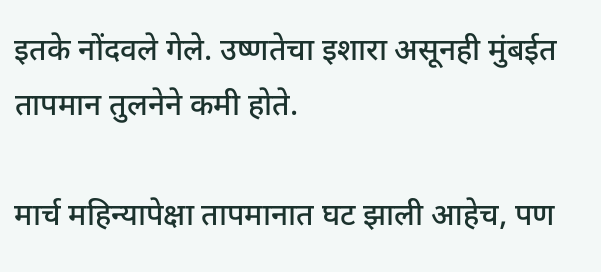इतके नोंदवले गेले. उष्णतेचा इशारा असूनही मुंबईत तापमान तुलनेने कमी होते.

मार्च महिन्यापेक्षा तापमानात घट झाली आहेच, पण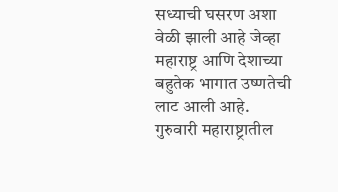सध्याची घसरण अशा वेळी झाली आहे जेव्हा महाराष्ट्र आणि देशाच्या बहुतेक भागात उष्णतेची लाट आली आहे. गुरुवारी महाराष्ट्रातील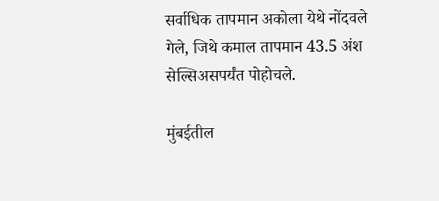सर्वाधिक तापमान अकोला येथे नोंदवले गेले, जिथे कमाल तापमान 43.5 अंश सेल्सिअसपर्यंत पोहोचले.

मुंबईतील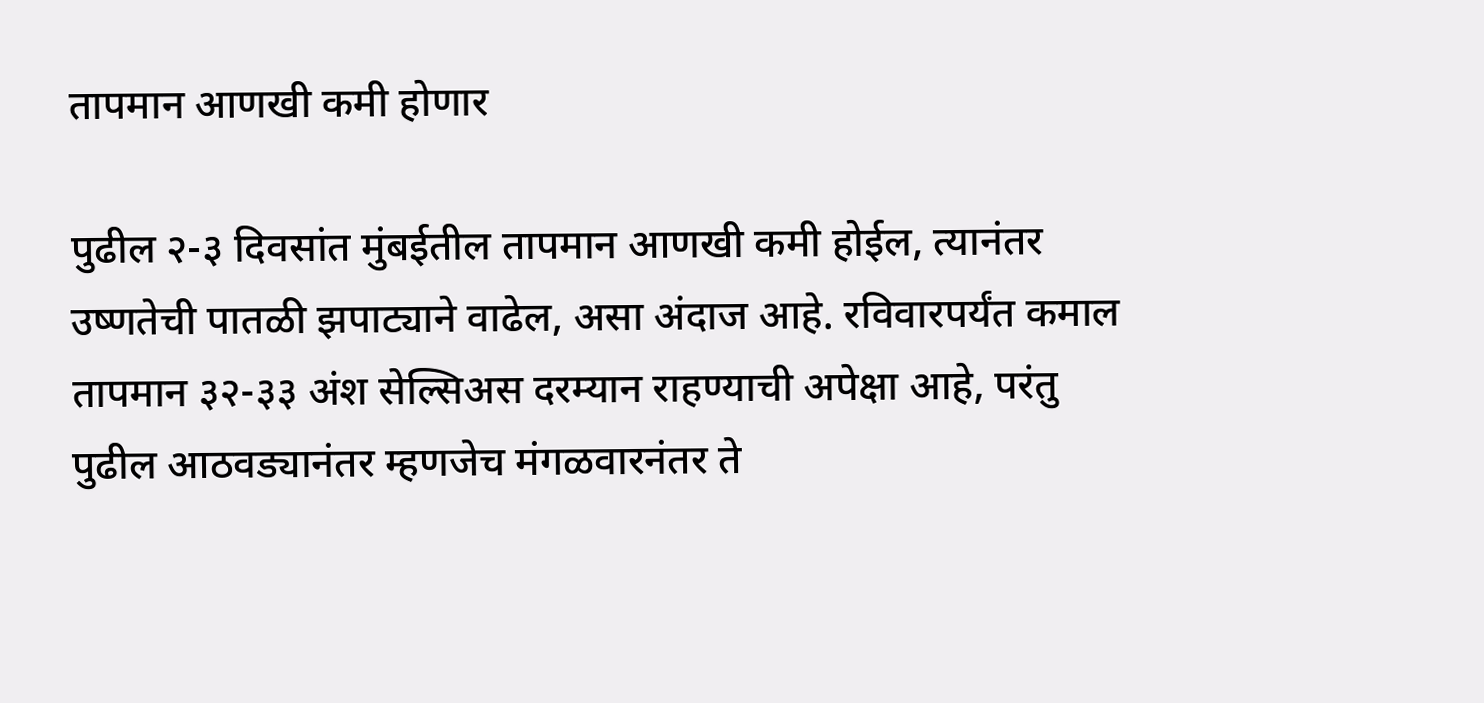तापमान आणखी कमी होणार

पुढील २-३ दिवसांत मुंबईतील तापमान आणखी कमी होईल, त्यानंतर उष्णतेची पातळी झपाट्याने वाढेल, असा अंदाज आहे. रविवारपर्यंत कमाल तापमान ३२-३३ अंश सेल्सिअस दरम्यान राहण्याची अपेक्षा आहे, परंतु पुढील आठवड्यानंतर म्हणजेच मंगळवारनंतर ते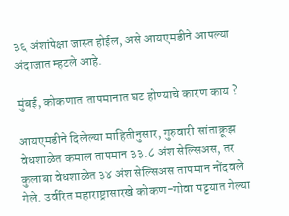३६ अंशांपेक्षा जास्त होईल, असे आयएमडीने आपल्या अंदाजात म्हटले आहे.

मुंबई, कोकणात तापमानात घट होण्याचे कारण काय ?

आयएमडीने दिलेल्या माहितीनुसार, गुरुवारी सांताक्रूझ वेधशाळेत कमाल तापमान ३३.८ अंश सेल्सिअस, तर कुलाबा वेधशाळेत ३४ अंश सेल्सिअस तापमान नोंदवले गेले. उर्वरित महाराष्ट्रासारखे कोकण-गोवा पट्टयात गेल्या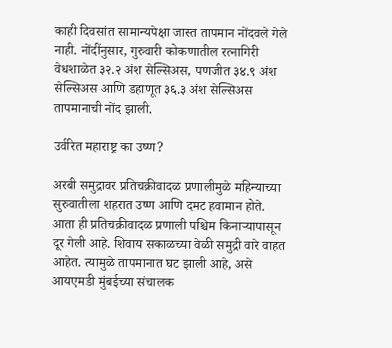काही दिवसांत सामान्यपेक्षा जास्त तापमान नोंदवले गेले नाही. नोंदींनुसार, गुरुवारी कोकणातील रत्नागिरी वेधशाळेत ३२.२ अंश सेल्सिअस, पणजीत ३४.९ अंश सेल्सिअस आणि डहाणूत ३६.३ अंश सेल्सिअस तापमानाची नोंद झाली.

उर्वरित महाराष्ट्र का उष्ण?

अरबी समुद्रावर प्रतिचक्रीवादळ प्रणालीमुळे महिन्याच्या सुरुवातीला शहरात उष्ण आणि दमट हवामान होते. आता ही प्रतिचक्रीवादळ प्रणाली पश्चिम किनाऱ्यापासून दूर गेली आहे. शिवाय सकाळच्या वेळी समुद्री वारे वाहत आहेत. त्यामुळे तापमानात घट झाली आहे, असे आयएमडी मुंबईच्या संचालक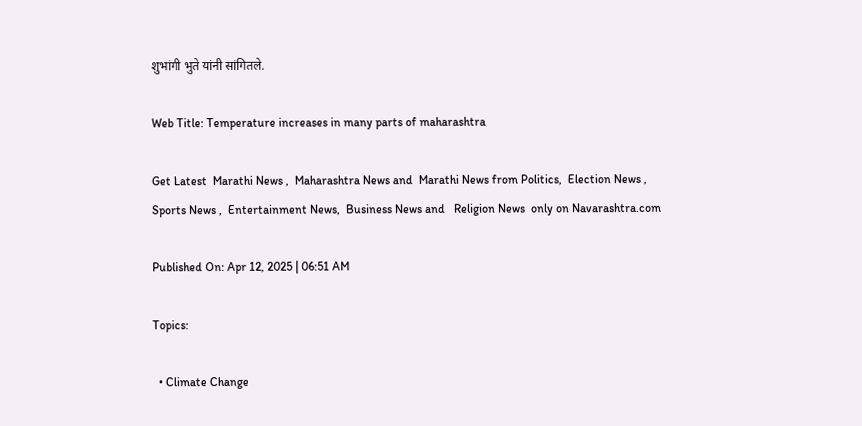शुभांगी भुते यांनी सांगितले.

Web Title: Temperature increases in many parts of maharashtra

Get Latest  Marathi News ,  Maharashtra News and  Marathi News from Politics,  Election News ,  Sports News ,  Entertainment News,  Business News and   Religion News  only on Navarashtra.com

Published On: Apr 12, 2025 | 06:51 AM

Topics:

  • Climate Change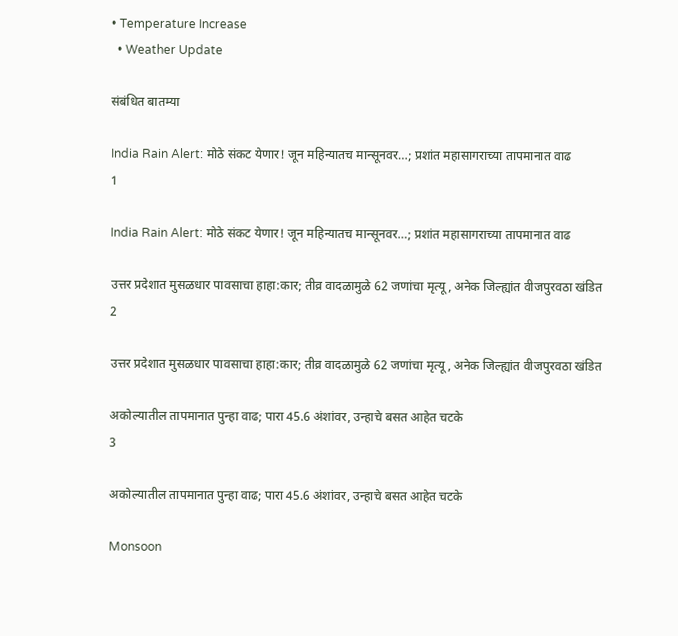• Temperature Increase
  • Weather Update

संबंधित बातम्या

India Rain Alert: मोठे संकट येणार! जून महिन्यातच मान्सूनवर…; प्रशांत महासागराच्या तापमानात वाढ
1

India Rain Alert: मोठे संकट येणार! जून महिन्यातच मान्सूनवर…; प्रशांत महासागराच्या तापमानात वाढ

उत्तर प्रदेशात मुसळधार पावसाचा हाहा:कार; तीव्र वादळामुळे 62 जणांचा मृत्यू, अनेक जिल्ह्यांत वीजपुरवठा खंडित
2

उत्तर प्रदेशात मुसळधार पावसाचा हाहा:कार; तीव्र वादळामुळे 62 जणांचा मृत्यू, अनेक जिल्ह्यांत वीजपुरवठा खंडित

अकोल्यातील तापमानात पुन्हा वाढ; पारा 45.6 अंशांवर, उन्हाचे बसत आहेत चटके
3

अकोल्यातील तापमानात पुन्हा वाढ; पारा 45.6 अंशांवर, उन्हाचे बसत आहेत चटके

Monsoon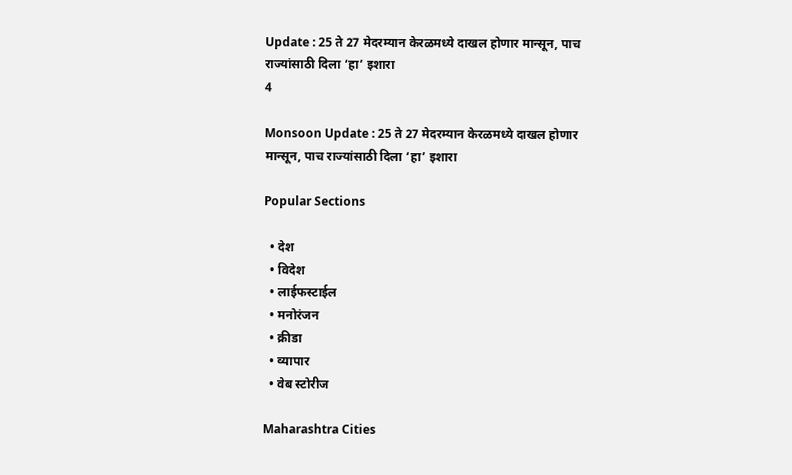Update : 25 ते 27 मेदरम्यान केरळमध्ये दाखल होणार मान्सून, पाच राज्यांसाठी दिला ‘हा’ इशारा
4

Monsoon Update : 25 ते 27 मेदरम्यान केरळमध्ये दाखल होणार मान्सून, पाच राज्यांसाठी दिला ‘हा’ इशारा

Popular Sections

  • देश
  • विदेश
  • लाईफस्टाईल
  • मनोरंजन
  • क्रीडा
  • व्यापार
  • वेब स्टोरीज

Maharashtra Cities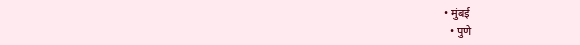• मुंबई
  • पुणे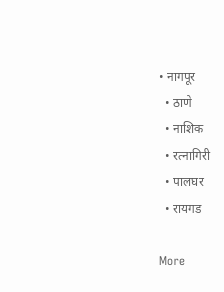• नागपूर
  • ठाणे
  • नाशिक
  • रत्नागिरी
  • पालघर
  • रायगड

More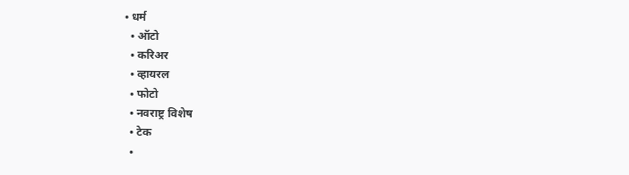• धर्म
  • ऑटो
  • करिअर
  • व्हायरल
  • फोटो
  • नवराष्ट्र विशेष
  • टेक
  •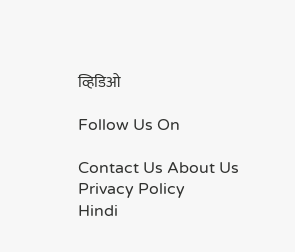व्हिडिओ

Follow Us On

Contact Us About Us Privacy Policy
Hindi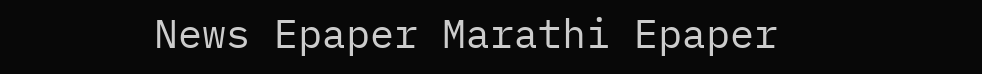News Epaper Marathi Epaper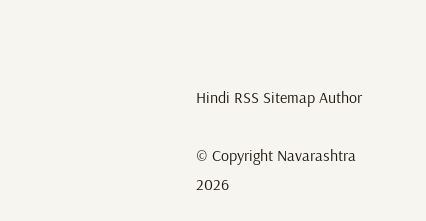Hindi RSS Sitemap Author

© Copyright Navarashtra 2026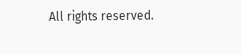All rights reserved.